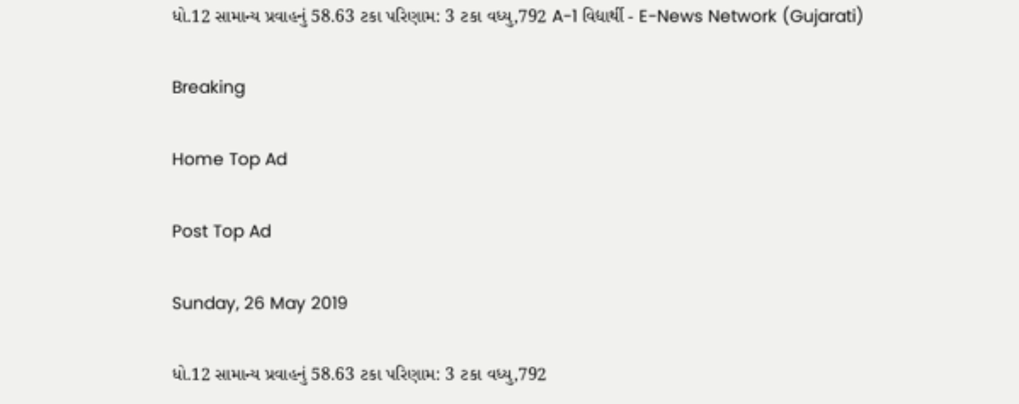ધો.12 સામાન્ય પ્રવાહનું 58.63 ટકા પરિણામ: 3 ટકા વધ્યુ,792 A-1 વિદ્યાર્થી - E-News Network (Gujarati)

Breaking

Home Top Ad

Post Top Ad

Sunday, 26 May 2019

ધો.12 સામાન્ય પ્રવાહનું 58.63 ટકા પરિણામ: 3 ટકા વધ્યુ,792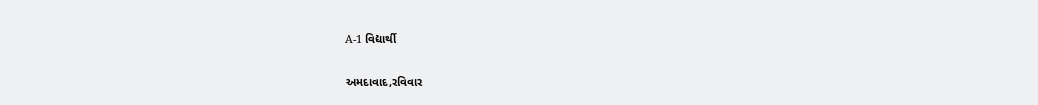A-1 વિદ્યાર્થી

અમદાવાદ,રવિવાર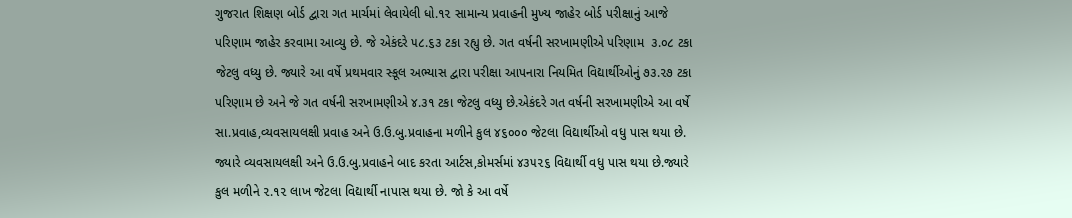ગુજરાત શિક્ષણ બોર્ડ દ્વારા ગત માર્ચમાં લેવાયેલી ધો.૧૨ સામાન્ય પ્રવાહની મુખ્ય જાહેર બોર્ડ પરીક્ષાનું આજે પરિણામ જાહેર કરવામા આવ્યુ છે. જે એકંદરે ૫૮.૬૩ ટકા રહ્યુ છે. ગત વર્ષની સરખામણીએ પરિણામ  ૩.૦૮ ટકા જેટલુ વધ્યુ છે. જ્યારે આ વર્ષે પ્રથમવાર સ્કૂલ અભ્યાસ દ્વારા પરીક્ષા આપનારા નિયમિત વિદ્યાર્થીઓનું ૭૩.૨૭ ટકા પરિણામ છે અને જે ગત વર્ષની સરખામણીએ ૪.૩૧ ટકા જેટલુ વધ્યુ છે.એકંદરે ગત વર્ષની સરખામણીએ આ વર્ષે  સા.પ્રવાહ,વ્યવસાયલક્ષી પ્રવાહ અને ઉ.ઉ.બુ.પ્રવાહના મળીને કુલ ૪૬૦૦૦ જેટલા વિદ્યાર્થીઓ વધુ પાસ થયા છે. જ્યારે વ્યવસાયલક્ષી અને ઉ.ઉ.બુ.પ્રવાહને બાદ કરતા આર્ટસ,કોમર્સમાં ૪૩૫૨૬ વિદ્યાર્થી વધુ પાસ થયા છે.જ્યારે કુલ મળીને ૨.૧૨ લાખ જેટલા વિદ્યાર્થી નાપાસ થયા છે. જો કે આ વર્ષે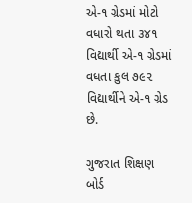એ-૧ ગ્રેડમાં મોટો વધારો થતા ૩૪૧ વિદ્યાર્થી એ-૧ ગ્રેડમાં વધતા કુલ ૭૯૨ વિદ્યાર્થીને એ-૧ ગ્રેડ છે.

ગુજરાત શિક્ષણ બોર્ડ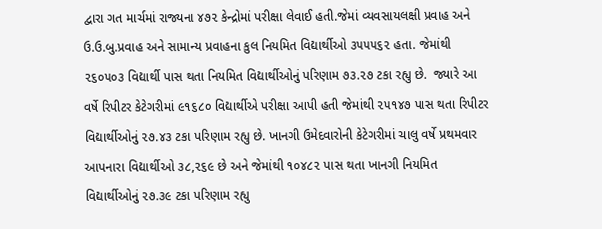દ્વારા ગત માર્ચમાં રાજ્યના ૪૭૨ કેન્દ્રોમાં પરીક્ષા લેવાઈ હતી.જેમાં વ્યવસાયલક્ષી પ્રવાહ અને ઉ.ઉ.બુ.પ્રવાહ અને સામાન્ય પ્રવાહના કુલ નિયમિત વિદ્યાર્થીઓ ૩૫૫૫૬૨ હતા. જેમાંથી ૨૬૦૫૦૩ વિદ્યાર્થી પાસ થતા નિયમિત વિદ્યાર્થીઓનું પરિણામ ૭૩.૨૭ ટકા રહ્યુ છે.  જ્યારે આ વર્ષે રિપીટર કેટેગરીમાં ૯૧૬૮૦ વિદ્યાર્થીએ પરીક્ષા આપી હતી જેમાંથી ૨૫૧૪૭ પાસ થતા રિપીટર વિદ્યાર્થીઓનું ૨૭.૪૩ ટકા પરિણામ રહ્યુ છે. ખાનગી ઉમેદવારોની કેટેગરીમાં ચાલુ વર્ષે પ્રથમવાર આપનારા વિદ્યાર્થીઓ ૩૮,૨૬૯ છે અને જેમાંથી ૧૦૪૮૨ પાસ થતા ખાનગી નિયમિત વિદ્યાર્થીઓનું ૨૭.૩૯ ટકા પરિણામ રહ્યુ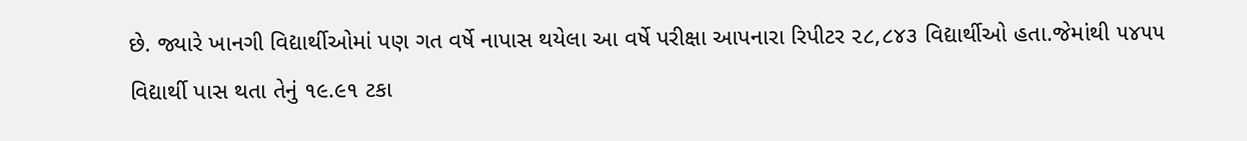છે. જ્યારે ખાનગી વિદ્યાર્થીઓમાં પણ ગત વર્ષે નાપાસ થયેલા આ વર્ષે પરીક્ષા આપનારા રિપીટર ૨૮,૮૪૩ વિદ્યાર્થીઓ હતા.જેમાંથી ૫૪૫૫ વિદ્યાર્થી પાસ થતા તેનું ૧૯.૯૧ ટકા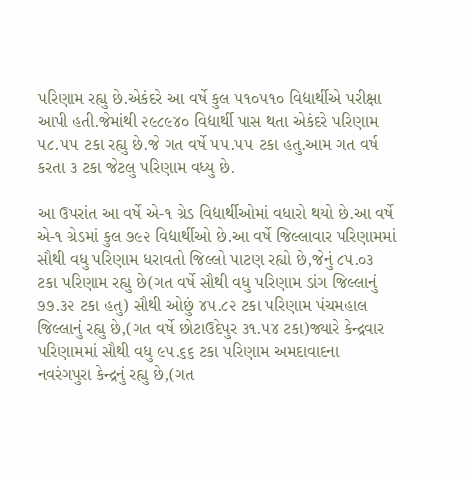પરિણામ રહ્યુ છે.એકંદરે આ વર્ષે કુલ ૫૧૦૫૧૦ વિદ્યાર્થીએ પરીક્ષા આપી હતી.જેમાંથી ૨૯૮૯૪૦ વિદ્યાર્થી પાસ થતા એકંદરે પરિણામ ૫૮.૫૫ ટકા રહ્યુ છે.જે ગત વર્ષે ૫૫.૫૫ ટકા હતુ.આમ ગત વર્ષ કરતા ૩ ટકા જેટલુ પરિણામ વધ્યુ છે.

આ ઉપરાંત આ વર્ષે એ-૧ ગ્રેડ વિદ્યાર્થીઓમાં વધારો થયો છે.આ વર્ષે એ-૧ ગ્રેડમાં કુલ ૭૯૨ વિદ્યાર્થીઓ છે.આ વર્ષે જિલ્લાવાર પરિણામમાં સૌથી વધુ પરિણામ ધરાવતો જિલ્લો પાટણ રહ્યો છે,જેનું ૮૫.૦૩ ટકા પરિણામ રહ્યુ છે(ગત વર્ષે સૌથી વધુ પરિણામ ડાંગ જિલ્લાનું ૭૭.૩૨ ટકા હતુ) સૌથી ઓછું ૪૫.૮૨ ટકા પરિણામ પંચમહાલ જિલ્લાનું રહ્યુ છે,(ગત વર્ષે છોટાઉદેપુર ૩૧.૫૪ ટકા)જ્યારે કેન્દ્રવાર પરિણામમાં સૌથી વધુ ૯૫.૬૬ ટકા પરિણામ અમદાવાદના નવરંગપુરા કેન્દ્રનું રહ્યુ છે,(ગત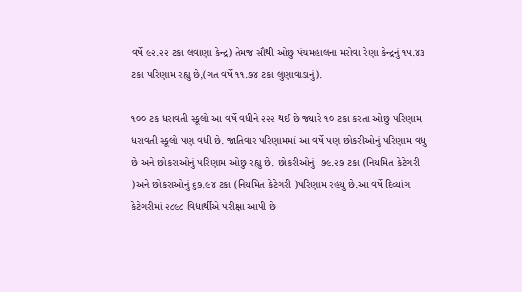વર્ષે ૯૨.૨૨ ટકા લવાણા કેન્દ્ર) તેમજ સૌથી ઓછુ પંચમહાલના મરોવા રેણા કેન્દ્રનું ૧૫.૪૩ ટકા પરિણામ રહ્યુ છે,(ગત વર્ષે ૧૧.૭૪ ટકા લુણાવાડાનું).

૧૦૦ ટક ધરાવતી સ્કૂલો આ વર્ષે વધીને ૨૨૨ થઈ છે જ્યારે ૧૦ ટકા કરતા ઓછુ પરિણામ ધરાવતી સ્કૂલો પણ વધી છે. જાતિવાર પરિણામમાં આ વર્ષે પણ છોકરીઓનું પરિણામ વધુ છે અને છોકરાઓનું પરિણામ ઓછુ રહ્યુ છે. છોકરીઓનું  ૭૯.૨૭ ટકા (નિયમિત કેટેગરી )અને છોકરાઓનું ૬૭.૯૪ ટકા (નિયમિત કેટેગરી )પરિણામ રહયુ છે.આ વર્ષે દિવ્યાંગ કેટેગરીમાં ૨૮૯૮ વિદ્યાર્થીએ પરીક્ષા આપી છે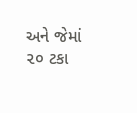અને જેમાં ૨૦ ટકા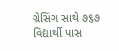ગ્રેસિંગ સાથે ૭૬૭ વિદ્યાર્થી પાસ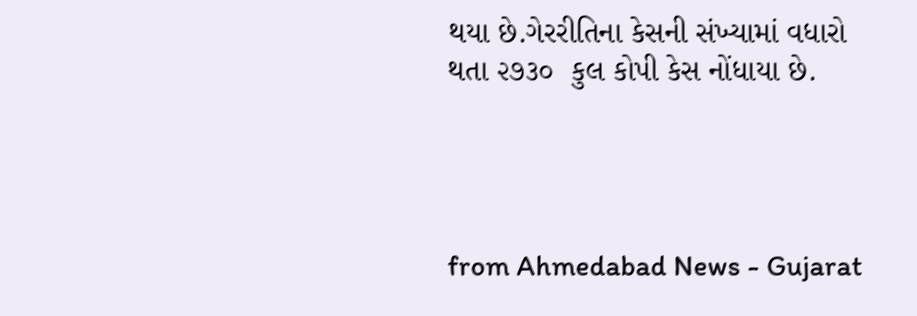થયા છે.ગેરરીતિના કેસની સંખ્યામાં વધારો થતા ૨૭૩૦  કુલ કોપી કેસ નોંધાયા છે.




from Ahmedabad News - Gujarat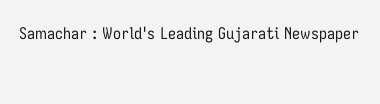Samachar : World's Leading Gujarati Newspaper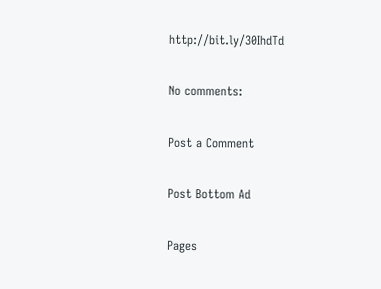http://bit.ly/30IhdTd

No comments:

Post a Comment

Post Bottom Ad

Pages